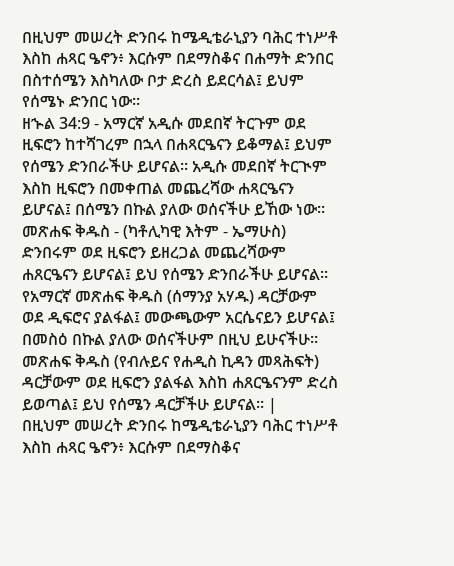በዚህም መሠረት ድንበሩ ከሜዲቴራኒያን ባሕር ተነሥቶ እስከ ሐጻር ዔኖን፥ እርሱም በደማስቆና በሐማት ድንበር በስተሰሜን እስካለው ቦታ ድረስ ይደርሳል፤ ይህም የሰሜኑ ድንበር ነው።
ዘኍል 34:9 - አማርኛ አዲሱ መደበኛ ትርጉም ወደ ዚፍሮን ከተሻገረም በኋላ በሐጻርዔናን ይቆማል፤ ይህም የሰሜን ድንበራችሁ ይሆናል። አዲሱ መደበኛ ትርጒም እስከ ዚፍሮን በመቀጠል መጨረሻው ሐጻርዔናን ይሆናል፤ በሰሜን በኩል ያለው ወሰናችሁ ይኸው ነው። መጽሐፍ ቅዱስ - (ካቶሊካዊ እትም - ኤማሁስ) ድንበሩም ወደ ዚፍሮን ይዘረጋል መጨረሻውም ሐጸርዔናን ይሆናል፤ ይህ የሰሜን ድንበራችሁ ይሆናል። የአማርኛ መጽሐፍ ቅዱስ (ሰማንያ አሃዱ) ዳርቻውም ወደ ዲፍሮና ያልፋል፤ መውጫውም አርሴናይን ይሆናል፤ በመስዕ በኩል ያለው ወሰናችሁም በዚህ ይሁናችሁ። መጽሐፍ ቅዱስ (የብሉይና የሐዲስ ኪዳን መጻሕፍት) ዳርቻውም ወደ ዚፍሮን ያልፋል እስከ ሐጸርዔናንም ድረስ ይወጣል፤ ይህ የሰሜን ዳርቻችሁ ይሆናል። |
በዚህም መሠረት ድንበሩ ከሜዲቴራኒያን ባሕር ተነሥቶ እስከ ሐጻር ዔኖን፥ እርሱም በደማስቆና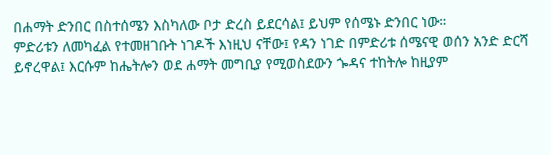በሐማት ድንበር በስተሰሜን እስካለው ቦታ ድረስ ይደርሳል፤ ይህም የሰሜኑ ድንበር ነው።
ምድሪቱን ለመካፈል የተመዘገቡት ነገዶች እነዚህ ናቸው፤ የዳን ነገድ በምድሪቱ ሰሜናዊ ወሰን አንድ ድርሻ ይኖረዋል፤ እርሱም ከሔትሎን ወደ ሐማት መግቢያ የሚወስደውን ጐዳና ተከትሎ ከዚያም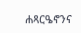ሐጻርዔኖንና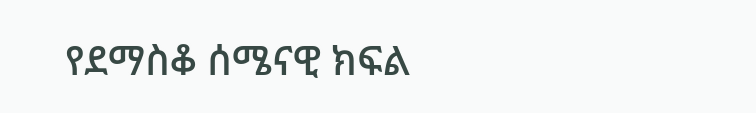የደማስቆ ሰሜናዊ ክፍል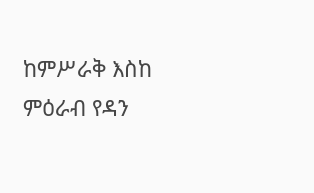ከምሥራቅ እስከ ምዕራብ የዳን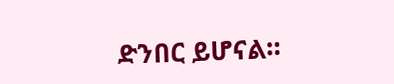ድንበር ይሆናል።